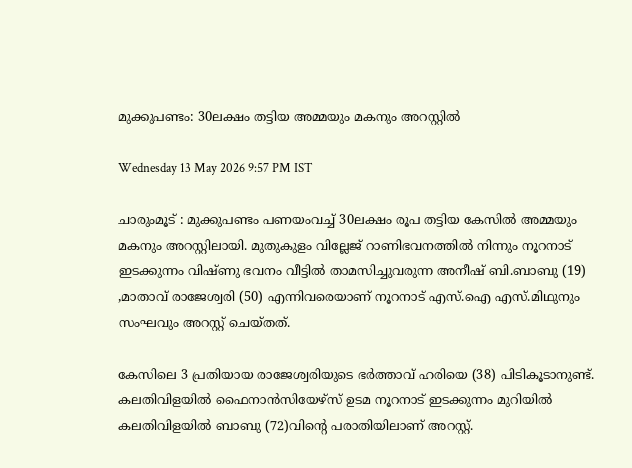മുക്കുപണ്ടം: 30ലക്ഷം തട്ടിയ അമ്മയും മകനും അറസ്റ്റിൽ

Wednesday 13 May 2026 9:57 PM IST

ചാരുംമൂട് : മുക്കുപണ്ടം പണയംവച്ച് 30ലക്ഷം രൂപ തട്ടിയ കേസിൽ അമ്മയും മകനും അറസ്റ്റിലായി. മുതുകുളം വില്ലേജ് റാണിഭവനത്തിൽ നിന്നും നൂറനാട് ഇടക്കുന്നം വിഷ്ണു ഭവനം വീട്ടിൽ താമസിച്ചുവരുന്ന അനീഷ് ബി.ബാബു (19) ,മാതാവ് രാജേശ്വരി (50) എന്നിവരെയാണ് നൂറനാട് എസ്.ഐ എസ്.മിഥുനും സംഘവും അറസ്റ്റ് ചെയ്തത്.

കേസിലെ 3 പ്രതിയായ രാജേശ്വരിയുടെ ഭർത്താവ് ഹരിയെ (38) പിടികൂടാനുണ്ട്. കലതിവിളയിൽ ഫൈനാൻസിയേഴ്‌സ് ഉടമ നൂറനാട് ഇടക്കുന്നം മുറിയിൽ കലതിവിളയിൽ ബാബു (72)വിന്റെ പരാതിയിലാണ് അറസ്റ്റ്.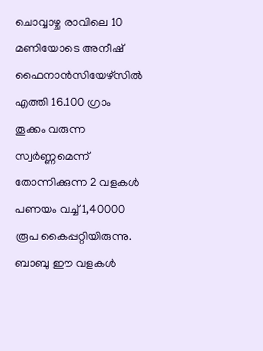ചൊവ്വാഴ്ച രാവിലെ 10 മണിയോടെ അനീഷ് ഫൈനാൻസിയേഴ്‌സിൽ എത്തി 16.100 ഗ്രാം തൂക്കം വരുന്ന സ്വർണ്ണമെന്ന് തോന്നിക്കുന്ന 2 വളകൾ പണയം വച്ച് 1,40000 രൂപ കൈപ്പറ്റിയിരുന്നു. ബാബു ഈ വളകൾ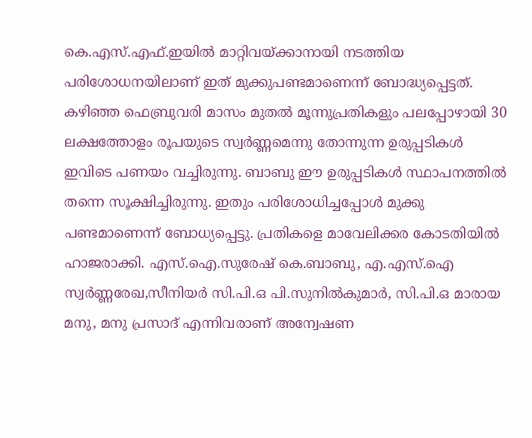കെ.എസ്.എഫ്.ഇയിൽ മാറ്റിവയ്ക്കാനായി നടത്തിയ പരിശോധനയിലാണ് ഇത് മുക്കുപണ്ടമാണെന്ന് ബോദ്ധ്യപ്പെട്ടത്. കഴിഞ്ഞ ഫെബ്രുവരി മാസം മുതൽ മൂന്നുപ്രതികളും പലപ്പോഴായി 30 ലക്ഷത്തോളം രൂപയുടെ സ്വർണ്ണമെന്നു തോന്നുന്ന ഉരുപ്പടികൾ ഇവിടെ പണയം വച്ചിരുന്നു. ബാബു ഈ ഉരുപ്പടികൾ സ്ഥാപനത്തിൽ തന്നെ സൂക്ഷിച്ചിരുന്നു. ഇതും പരിശോധിച്ചപ്പോൾ മുക്കു പണ്ടമാണെന്ന് ബോധ്യപ്പെട്ടു. പ്രതികളെ മാവേലിക്കര കോടതിയിൽ ഹാജരാക്കി. എസ്.ഐ.സുരേഷ് കെ.ബാബു, എ.എസ്.ഐ സ്വർണ്ണരേഖ,സീനിയർ സി.പി.ഒ പി.സുനിൽകുമാർ, സി.പി.ഒ മാരായ മനു, മനു പ്രസാദ് എന്നിവരാണ് അന്വേഷണ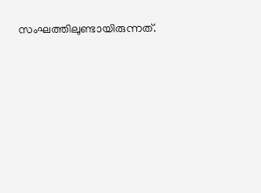സംഘത്തിലുണ്ടായിരുന്നത്.